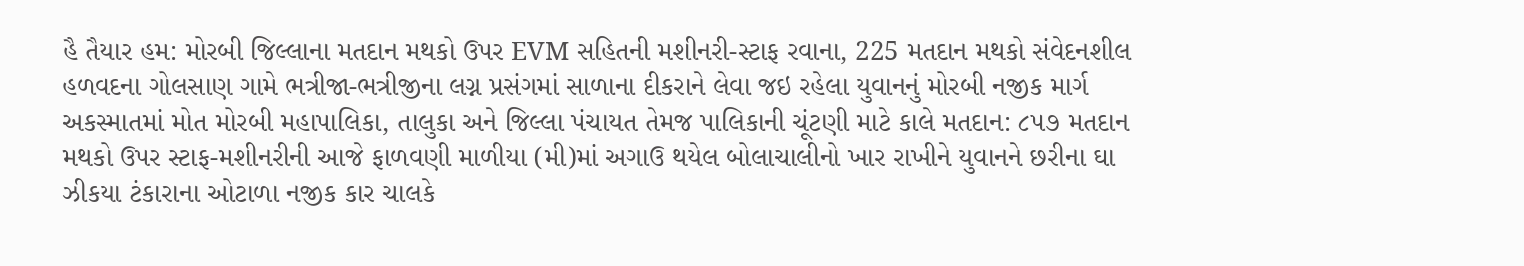હૈ તૈયાર હમ: મોરબી જિલ્લાના મતદાન મથકો ઉપર EVM સહિતની મશીનરી-સ્ટાફ રવાના, 225 મતદાન મથકો સંવેદનશીલ હળવદના ગોલસાણ ગામે ભત્રીજા-ભત્રીજીના લગ્ન પ્રસંગમાં સાળાના દીકરાને લેવા જઇ રહેલા યુવાનનું મોરબી નજીક માર્ગ અકસ્માતમાં મોત મોરબી મહાપાલિકા, તાલુકા અને જિલ્લા પંચાયત તેમજ પાલિકાની ચૂંટણી માટે કાલે મતદાન: ૮૫૭ મતદાન મથકો ઉપર સ્ટાફ-મશીનરીની આજે ફાળવણી માળીયા (મી)માં અગાઉ થયેલ બોલાચાલીનો ખાર રાખીને યુવાનને છરીના ઘા ઝીકયા ટંકારાના ઓટાળા નજીક કાર ચાલકે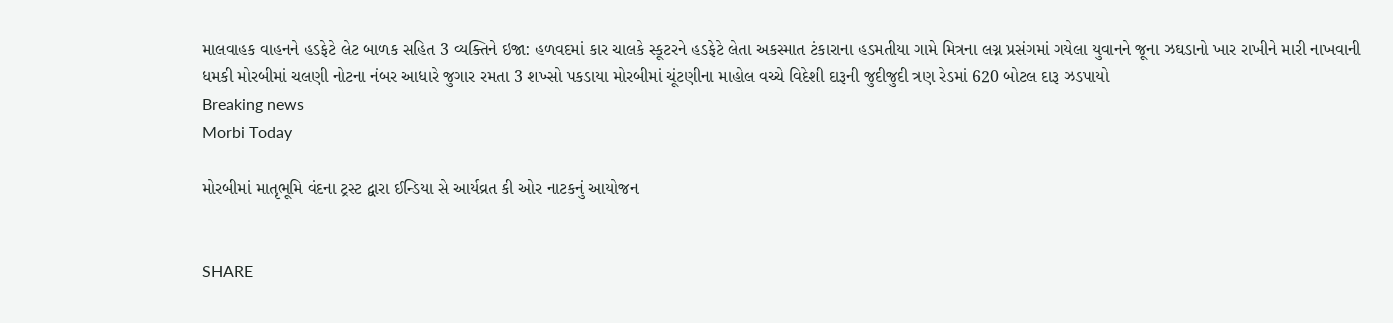માલવાહક વાહનને હડફેટે લેટ બાળક સહિત 3 વ્યક્તિને ઇજા: હળવદમાં કાર ચાલકે સ્કૂટરને હડફેટે લેતા અકસ્માત ટંકારાના હડમતીયા ગામે મિત્રના લગ્ન પ્રસંગમાં ગયેલા યુવાનને જૂના ઝઘડાનો ખાર રાખીને મારી નાખવાની ધમકી મોરબીમાં ચલણી નોટના નંબર આધારે જુગાર રમતા 3 શખ્સો પકડાયા મોરબીમાં ચૂંટણીના માહોલ વચ્ચે વિદેશી દારૂની જુદીજુદી ત્રણ રેડમાં 620 બોટલ દારૂ ઝડપાયો
Breaking news
Morbi Today

મોરબીમાં માતૃભૂમિ વંદના ટ્રસ્ટ દ્વારા ઈન્ડિયા સે આર્યવ્રત કી ઓર નાટકનું આયોજન


SHARE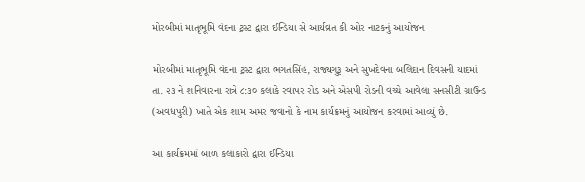મોરબીમાં માતૃભૂમિ વંદના ટ્રસ્ટ દ્વારા ઈન્ડિયા સે આર્યવ્રત કી ઓર નાટકનું આયોજન

મોરબીમાં માતૃભૂમિ વંદના ટ્રસ્ટ દ્વારા ભગતસિંહ, રાજ્યગુરૂ અને સુખદેવના બલિદાન દિવસની યાદમાં તા. ૨૩ ને શનિવારના રાત્રે ૮:૩૦ કલાકે રવાપર રોડ અને એસપી રોડની વચ્ચે આવેલા સનસીટી ગ્રાઉન્ડ (અવધપુરી) ખાતે એક શામ અમર જવાનો કે નામ કાર્યક્રમનું આયોજન કરવામાં આવ્યું છે.

આ કાર્યક્રમમાં બાળ કલાકારો દ્વારા ઈન્ડિયા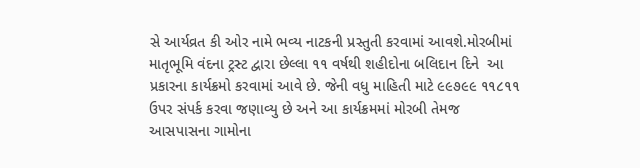સે આર્યવ્રત કી ઓર નામે ભવ્ય નાટકની પ્રસ્તુતી કરવામાં આવશે.મોરબીમાં માતૃભૂમિ વંદના ટ્રસ્ટ દ્વારા છેલ્લા ૧૧ વર્ષથી શહીદોના બલિદાન દિને  આ પ્રકારના કાર્યક્રમો કરવામાં આવે છે. જેની વધુ માહિતી માટે ૯૯૭૯૯ ૧૧૮૧૧ ઉપર સંપર્ક કરવા જણાવ્યુ છે અને આ કાર્યક્રમમાં મોરબી તેમજ આસપાસના ગામોના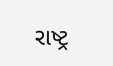રાષ્ટ્ર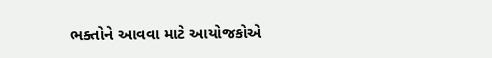ભક્તોને આવવા માટે આયોજકોએ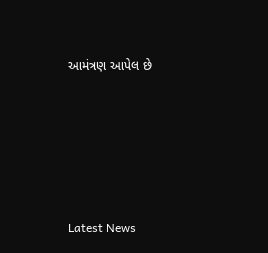આમંત્રણ આપેલ છે






Latest News